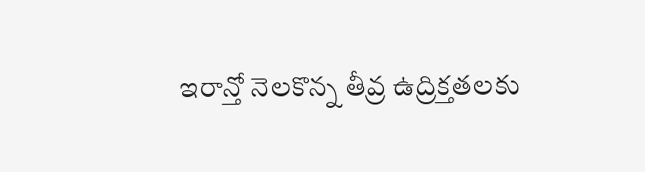ఇరాన్తో నెలకొన్న తీవ్ర ఉద్రిక్తతలకు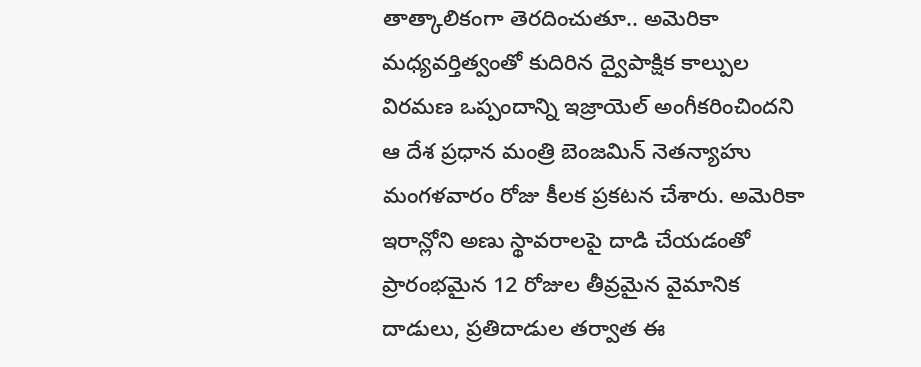తాత్కాలికంగా తెరదించుతూ.. అమెరికా మధ్యవర్తిత్వంతో కుదిరిన ద్వైపాక్షిక కాల్పుల విరమణ ఒప్పందాన్ని ఇజ్రాయెల్ అంగీకరించిందని ఆ దేశ ప్రధాన మంత్రి బెంజమిన్ నెతన్యాహు మంగళవారం రోజు కీలక ప్రకటన చేశారు. అమెరికా ఇరాన్లోని అణు స్థావరాలపై దాడి చేయడంతో ప్రారంభమైన 12 రోజుల తీవ్రమైన వైమానిక దాడులు, ప్రతిదాడుల తర్వాత ఈ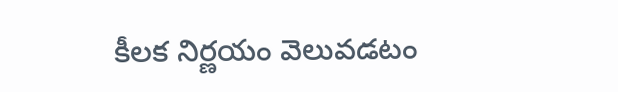కీలక నిర్ణయం వెలువడటం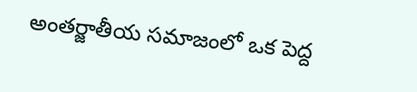అంతర్జాతీయ సమాజంలో ఒక పెద్ద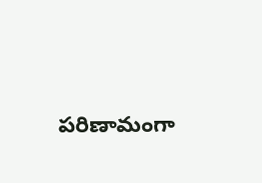పరిణామంగా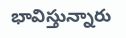భావిస్తున్నారు